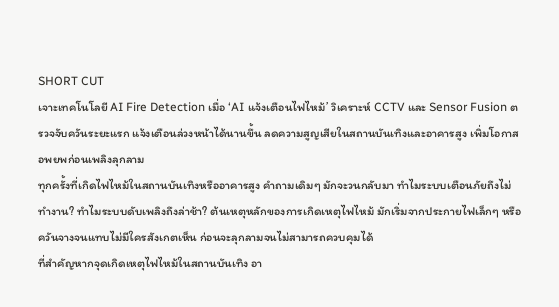SHORT CUT
เจาะเทคโนโลยี AI Fire Detection เมื่อ ‘AI แจ้งเตือนไฟไหม้’ วิเคราะห์ CCTV และ Sensor Fusion ตรวจจับควันระยะแรก แจ้งเตือนล่วงหน้าได้นานขึ้น ลดความสูญเสียในสถานบันเทิงและอาคารสูง เพิ่มโอกาสอพยพก่อนเพลิงลุกลาม
ทุกครั้งที่เกิดไฟไหม้ในสถานบันเทิงหรืออาคารสูง คำถามเดิมๆ มักจะวนกลับมา ทำไมระบบเตือนภัยถึงไม่ทำงาน? ทำไมระบบดับเพลิงถึงล่าช้า? ต้นเหตุหลักของการเกิดเหตุไฟไหม้ มักเริ่มจากประกายไฟเล็กๆ หรือควันจางจนแทบไม่มีใครสังเกตเห็น ก่อนจะลุกลามจนไม่สามารถควบคุมได้
ที่สำคัญหากจุดเกิดเหตุไฟไหม้ในสถานบันเทิง อา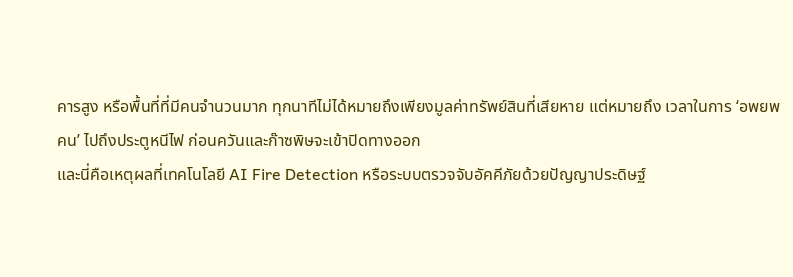คารสูง หรือพื้นที่ที่มีคนจำนวนมาก ทุกนาทีไม่ได้หมายถึงเพียงมูลค่าทรัพย์สินที่เสียหาย แต่หมายถึง เวลาในการ ‘อพยพคน’ ไปถึงประตูหนีไฟ ก่อนควันและก๊าซพิษจะเข้าปิดทางออก
และนี่คือเหตุผลที่เทคโนโลยี AI Fire Detection หรือระบบตรวจจับอัคคีภัยด้วยปัญญาประดิษฐ์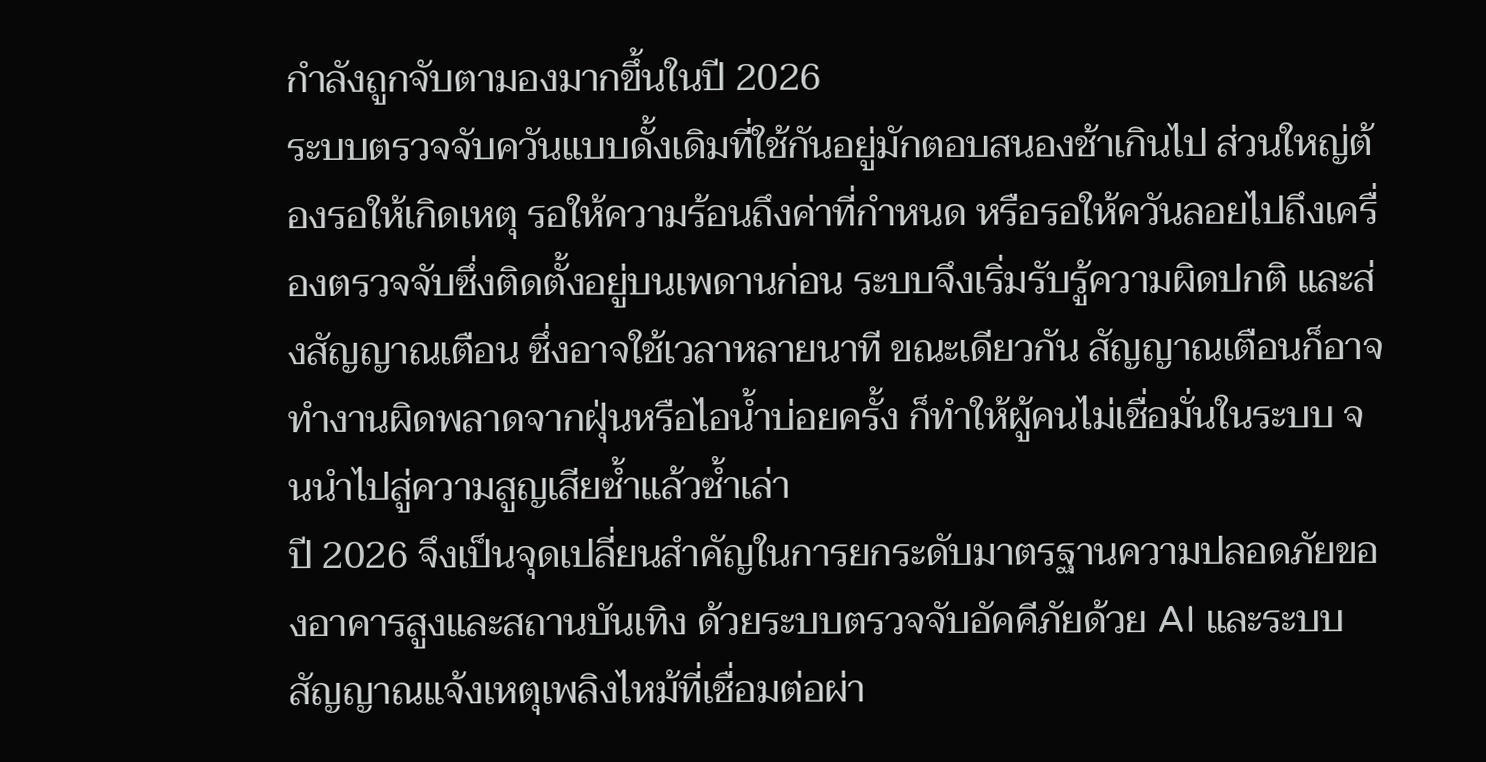กำลังถูกจับตามองมากขึ้นในปี 2026
ระบบตรวจจับควันแบบดั้งเดิมที่ใช้กันอยู่มักตอบสนองช้าเกินไป ส่วนใหญ่ต้องรอให้เกิดเหตุ รอให้ความร้อนถึงค่าที่กำหนด หรือรอให้ควันลอยไปถึงเครื่องตรวจจับซึ่งติดตั้งอยู่บนเพดานก่อน ระบบจึงเริ่มรับรู้ความผิดปกติ และส่งสัญญาณเตือน ซึ่งอาจใช้เวลาหลายนาที ขณะเดียวกัน สัญญาณเตือนก็อาจทำงานผิดพลาดจากฝุ่นหรือไอน้ำบ่อยครั้ง ก็ทำให้ผู้คนไม่เชื่อมั่นในระบบ จนนำไปสู่ความสูญเสียซ้ำแล้วซ้ำเล่า
ปี 2026 จึงเป็นจุดเปลี่ยนสำคัญในการยกระดับมาตรฐานความปลอดภัยของอาคารสูงและสถานบันเทิง ด้วยระบบตรวจจับอัคคีภัยด้วย AI และระบบสัญญาณแจ้งเหตุเพลิงไหม้ที่เชื่อมต่อผ่า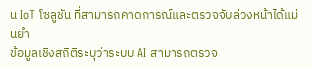น IoT โซลูชัน ที่สามารถคาดการณ์และตรวจจับล่วงหน้าได้แม่นยำ
ข้อมูลเชิงสถิติระบุว่าระบบ AI สามารถตรวจ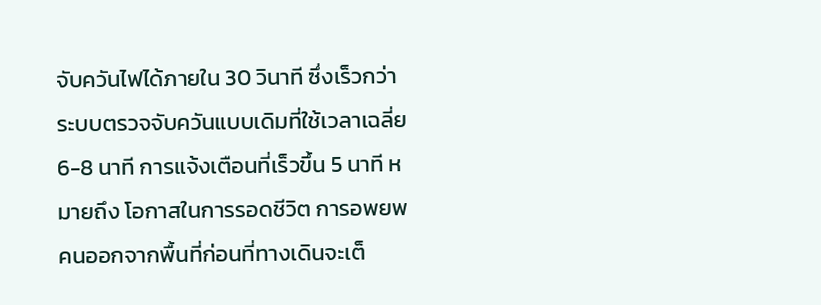จับควันไฟได้ภายใน 30 วินาที ซึ่งเร็วกว่าระบบตรวจจับควันแบบเดิมที่ใช้เวลาเฉลี่ย 6-8 นาที การแจ้งเตือนที่เร็วขึ้น 5 นาที หมายถึง โอกาสในการรอดชีวิต การอพยพคนออกจากพื้นที่ก่อนที่ทางเดินจะเต็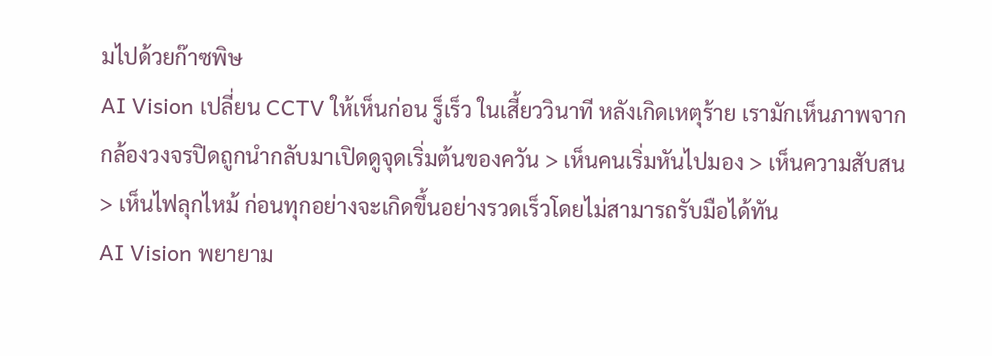มไปด้วยก๊าซพิษ
AI Vision เปลี่ยน CCTV ให้เห็นก่อน รู็เร็ว ในเสี้ยววินาที หลังเกิดเหตุร้าย เรามักเห็นภาพจากกล้องวงจรปิดถูกนำกลับมาเปิดดูจุดเริ่มต้นของควัน > เห็นคนเริ่มหันไปมอง > เห็นความสับสน > เห็นไฟลุกไหม้ ก่อนทุกอย่างจะเกิดขึ้นอย่างรวดเร็วโดยไม่สามารถรับมือได้ทัน
AI Vision พยายาม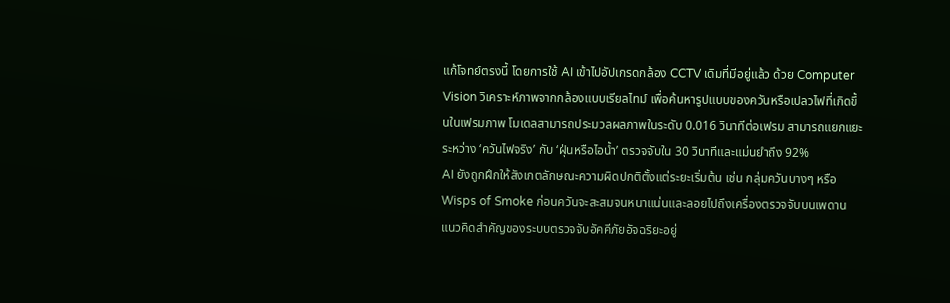แก้โจทย์ตรงนี้ โดยการใช้ AI เข้าไปอัปเกรดกล้อง CCTV เดิมที่มีอยู่แล้ว ด้วย Computer Vision วิเคราะห์ภาพจากกล้องแบบเรียลไทม์ เพื่อค้นหารูปแบบของควันหรือเปลวไฟที่เกิดขึ้นในเฟรมภาพ โมเดลสามารถประมวลผลภาพในระดับ 0.016 วินาทีต่อเฟรม สามารถแยกแยะระหว่าง ‘ควันไฟจริง’ กับ ‘ฝุ่นหรือไอน้ำ’ ตรวจจับใน 30 วินาทีและแม่นยำถึง 92%
AI ยังถูกฝึกให้สังเกตลักษณะความผิดปกติตั้งแต่ระยะเริ่มต้น เช่น กลุ่มควันบางๆ หรือ Wisps of Smoke ก่อนควันจะสะสมจนหนาแน่นและลอยไปถึงเครื่องตรวจจับบนเพดาน
แนวคิดสำคัญของระบบตรวจจับอัคคีภัยอัจฉริยะอยู่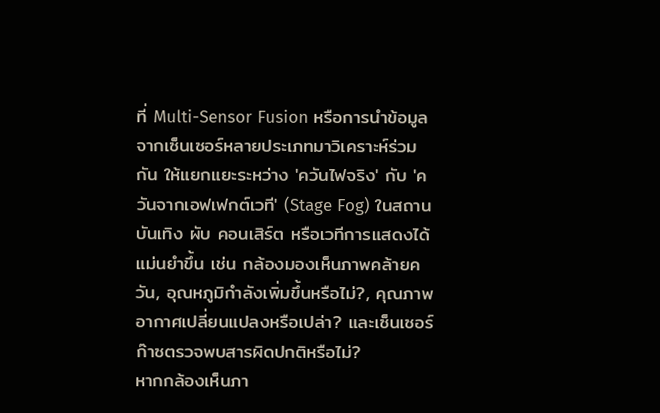ที่ Multi-Sensor Fusion หรือการนำข้อมูลจากเซ็นเซอร์หลายประเภทมาวิเคราะห์ร่วมกัน ให้แยกแยะระหว่าง 'ควันไฟจริง' กับ 'ควันจากเอฟเฟกต์เวที' (Stage Fog) ในสถานบันเทิง ผับ คอนเสิร์ต หรือเวทีการแสดงได้แม่นยำขึ้น เช่น กล้องมองเห็นภาพคล้ายควัน, อุณหภูมิกำลังเพิ่มขึ้นหรือไม่?, คุณภาพอากาศเปลี่ยนแปลงหรือเปล่า? และเซ็นเซอร์ก๊าซตรวจพบสารผิดปกติหรือไม่?
หากกล้องเห็นภา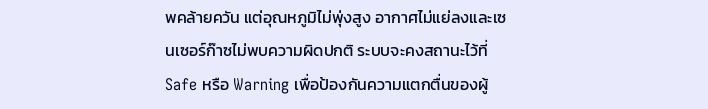พคล้ายควัน แต่อุณหภูมิไม่พุ่งสูง อากาศไม่แย่ลงและเซนเซอร์ก๊าซไม่พบความผิดปกติ ระบบจะคงสถานะไว้ที่ Safe หรือ Warning เพื่อป้องกันความแตกตื่นของผู้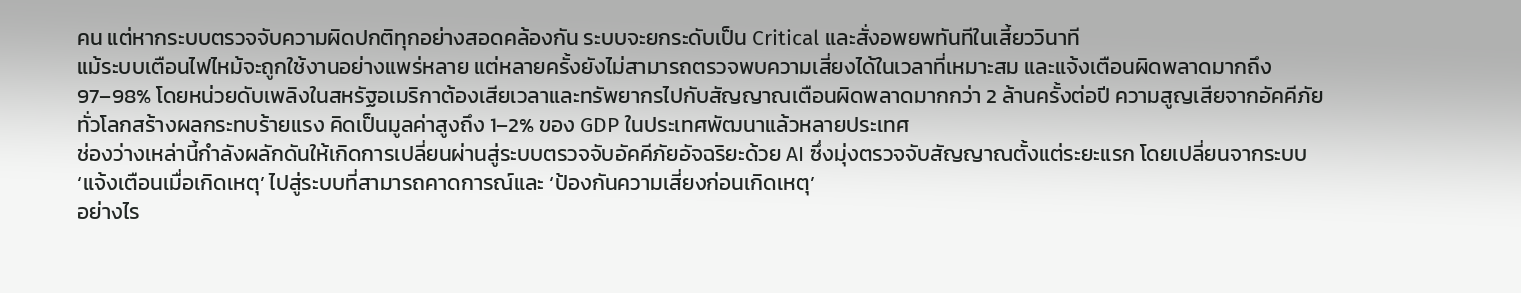คน แต่หากระบบตรวจจับความผิดปกติทุกอย่างสอดคล้องกัน ระบบจะยกระดับเป็น Critical และสั่งอพยพทันทีในเสี้ยววินาที
แม้ระบบเตือนไฟไหม้จะถูกใช้งานอย่างแพร่หลาย แต่หลายครั้งยังไม่สามารถตรวจพบความเสี่ยงได้ในเวลาที่เหมาะสม และแจ้งเตือนผิดพลาดมากถึง 97–98% โดยหน่วยดับเพลิงในสหรัฐอเมริกาต้องเสียเวลาและทรัพยากรไปกับสัญญาณเตือนผิดพลาดมากกว่า 2 ล้านครั้งต่อปี ความสูญเสียจากอัคคีภัยทั่วโลกสร้างผลกระทบร้ายแรง คิดเป็นมูลค่าสูงถึง 1–2% ของ GDP ในประเทศพัฒนาแล้วหลายประเทศ
ช่องว่างเหล่านี้กำลังผลักดันให้เกิดการเปลี่ยนผ่านสู่ระบบตรวจจับอัคคีภัยอัจฉริยะด้วย AI ซึ่งมุ่งตรวจจับสัญญาณตั้งแต่ระยะแรก โดยเปลี่ยนจากระบบ ‘แจ้งเตือนเมื่อเกิดเหตุ’ ไปสู่ระบบที่สามารถคาดการณ์และ ‘ป้องกันความเสี่ยงก่อนเกิดเหตุ’
อย่างไร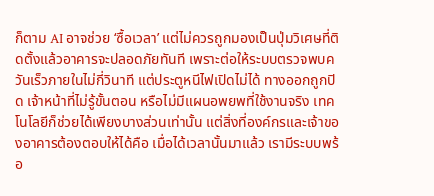ก็ตาม AI อาจช่วย ‘ซื้อเวลา’ แต่ไม่ควรถูกมองเป็นปุ่มวิเศษที่ติดตั้งแล้วอาคารจะปลอดภัยทันที เพราะต่อให้ระบบตรวจพบควันเร็วภายในไม่กี่วินาที แต่ประตูหนีไฟเปิดไม่ได้ ทางออกถูกปิด เจ้าหน้าที่ไม่รู้ขั้นตอน หรือไม่มีแผนอพยพที่ใช้งานจริง เทคโนโลยีก็ช่วยได้เพียงบางส่วนเท่านั้น แต่สิ่งที่องค์กรและเจ้าของอาคารต้องตอบให้ได้คือ เมื่อได้เวลานั้นมาแล้ว เรามีระบบพร้อ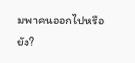มพาคนออกไปหรือยัง?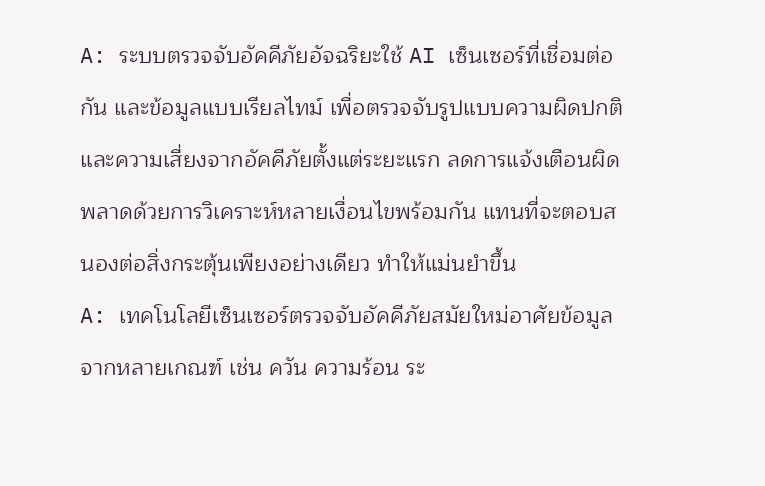A: ระบบตรวจจับอัคคีภัยอัจฉริยะใช้ AI เซ็นเซอร์ที่เชื่อมต่อกัน และข้อมูลแบบเรียลไทม์ เพื่อตรวจจับรูปแบบความผิดปกติและความเสี่ยงจากอัคคีภัยตั้งแต่ระยะแรก ลดการแจ้งเตือนผิดพลาดด้วยการวิเคราะห์หลายเงื่อนไขพร้อมกัน แทนที่จะตอบสนองต่อสิ่งกระตุ้นเพียงอย่างเดียว ทำให้แม่นยำขึ้น
A: เทคโนโลยีเซ็นเซอร์ตรวจจับอัคคีภัยสมัยใหม่อาศัยข้อมูลจากหลายเกณฑ์ เช่น ควัน ความร้อน ระ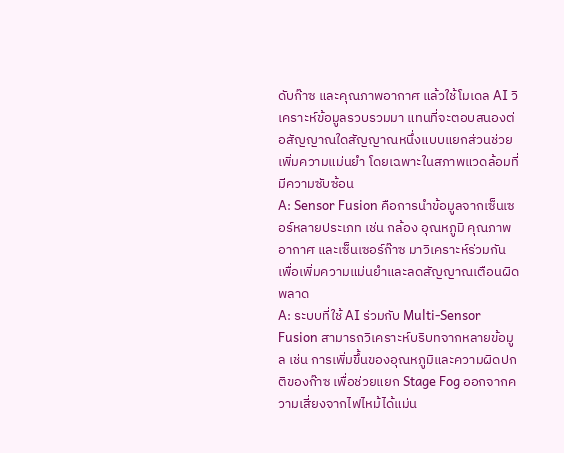ดับก๊าซ และคุณภาพอากาศ แล้วใช้โมเดล AI วิเคราะห์ข้อมูลรวบรวมมา แทนที่จะตอบสนองต่อสัญญาณใดสัญญาณหนึ่งแบบแยกส่วนช่วยเพิ่มความแม่นยำ โดยเฉพาะในสภาพแวดล้อมที่มีความซับซ้อน
A: Sensor Fusion คือการนำข้อมูลจากเซ็นเซอร์หลายประเภท เช่น กล้อง อุณหภูมิ คุณภาพอากาศ และเซ็นเซอร์ก๊าซ มาวิเคราะห์ร่วมกัน เพื่อเพิ่มความแม่นยำและลดสัญญาณเตือนผิดพลาด
A: ระบบที่ใช้ AI ร่วมกับ Multi-Sensor Fusion สามารถวิเคราะห์บริบทจากหลายข้อมูล เช่น การเพิ่มขึ้นของอุณหภูมิและความผิดปกติของก๊าซ เพื่อช่วยแยก Stage Fog ออกจากความเสี่ยงจากไฟไหม้ได้แม่น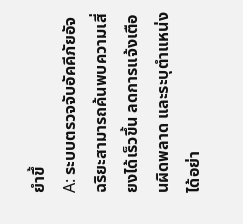ยำขึ้
A: ระบบตรวจจับอัคคีภัยอัจฉริยะสามารถค้นพบความเสี่ยงได้เร็วขึ้น ลดการแจ้งเตือนผิดพลาด และระบุตำแหน่งได้อย่า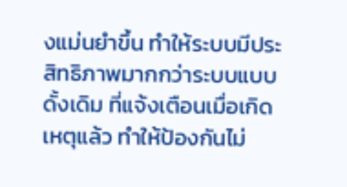งแม่นยำขึ้น ทำให้ระบบมีประสิทธิภาพมากกว่าระบบแบบดั้งเดิม ที่แจ้งเตือนเมื่อเกิดเหตุแล้ว ทำให้ป้องกันไม่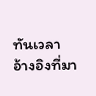ทันเวลา
อ้างอิงที่มา